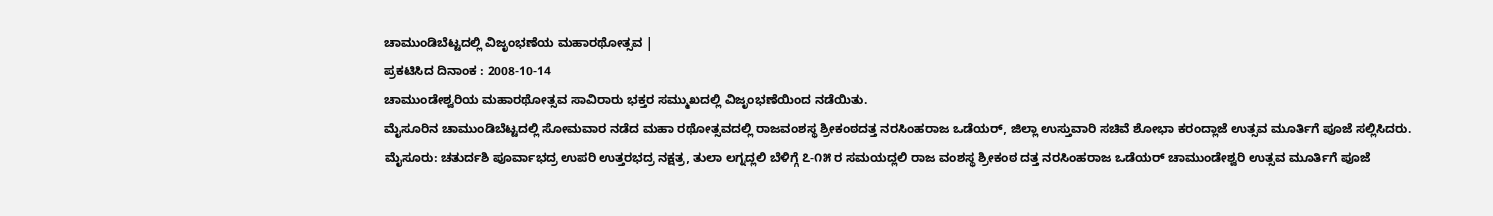ಚಾಮುಂಡಿಬೆಟ್ಟದಲ್ಲಿ ವಿಜೃಂಭಣೆಯ ಮಹಾರಥೋತ್ಸವ |
ಪ್ರಕಟಿಸಿದ ದಿನಾಂಕ : 2008-10-14
ಚಾಮುಂಡೇಶ್ವರಿಯ ಮಹಾರಥೋತ್ಸವ ಸಾವಿರಾರು ಭಕ್ತರ ಸಮ್ಮುಖದಲ್ಲಿ ವಿಜೃಂಭಣೆಯಿಂದ ನಡೆಯಿತು.
ಮೈಸೂರಿನ ಚಾಮುಂಡಿಬೆಟ್ಟದಲ್ಲಿ ಸೋಮವಾರ ನಡೆದ ಮಹಾ ರಥೋತ್ಸವದಲ್ಲಿ ರಾಜವಂಶಸ್ಥ ಶ್ರೀಕಂಠದತ್ತ ನರಸಿಂಹರಾಜ ಒಡೆಯರ್, ಜಿಲ್ಲಾ ಉಸ್ತುವಾರಿ ಸಚಿವೆ ಶೋಭಾ ಕರಂದ್ಲಾಜೆ ಉತ್ಸವ ಮೂರ್ತಿಗೆ ಪೂಜೆ ಸಲ್ಲಿಸಿದರು.
ಮೈಸೂರು: ಚತುರ್ದಶಿ ಪೂರ್ವಾಭದ್ರ ಉಪರಿ ಉತ್ತರಭದ್ರ ನಕ್ಷತ್ರ, ತುಲಾ ಲಗ್ನದ್ಲಲಿ ಬೆಳಿಗ್ಗೆ ೭-೧೫ ರ ಸಮಯದ್ಲಲಿ ರಾಜ ವಂಶಸ್ಥ ಶ್ರೀಕಂಠ ದತ್ತ ನರಸಿಂಹರಾಜ ಒಡೆಯರ್ ಚಾಮುಂಡೇಶ್ವರಿ ಉತ್ಸವ ಮೂರ್ತಿಗೆ ಪೂಜೆ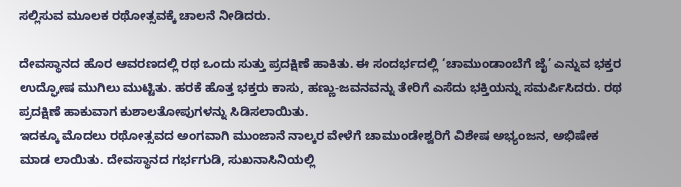ಸಲ್ಲಿಸುವ ಮೂಲಕ ರಥೋತ್ಸವಕ್ಕೆ ಚಾಲನೆ ನೀಡಿದರು.

ದೇವಸ್ಥಾನದ ಹೊರ ಆವರಣದಲ್ಲಿ ರಥ ಒಂದು ಸುತ್ತು ಪ್ರದಕ್ಷಿಣೆ ಹಾಕಿತು. ಈ ಸಂದರ್ಭದಲ್ಲಿ ‘ಚಾಮುಂಡಾಂಬೆಗೆ ಜೈ’ ಎನ್ನುವ ಭಕ್ತರ ಉದ್ಘೋಷ ಮುಗಿಲು ಮುಟ್ಟಿತು. ಹರಕೆ ಹೊತ್ತ ಭಕ್ತರು ಕಾಸು, ಹಣ್ಣು-ಜವನವನ್ನು ತೇರಿಗೆ ಎಸೆದು ಭಕ್ತಿಯನ್ನು ಸಮರ್ಪಿಸಿದರು. ರಥ ಪ್ರದಕ್ಷಿಣೆ ಹಾಕುವಾಗ ಕುಶಾಲತೋಪುಗಳನ್ನು ಸಿಡಿಸಲಾಯಿತು.
ಇದಕ್ಕೂ ಮೊದಲು ರಥೋತ್ಸವದ ಅಂಗವಾಗಿ ಮುಂಜಾನೆ ನಾಲ್ಕರ ವೇಳೆಗೆ ಚಾಮುಂಡೇಶ್ವರಿಗೆ ವಿಶೇಷ ಅಭ್ಯಂಜನ, ಅಭಿಷೇಕ ಮಾಡ ಲಾಯಿತು. ದೇವಸ್ಥಾನದ ಗರ್ಭಗುಡಿ, ಸುಖನಾಸಿನಿಯಲ್ಲಿ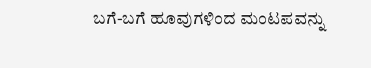ಬಗೆ-ಬಗೆ ಹೂವುಗಳಿಂದ ಮಂಟಪವನ್ನು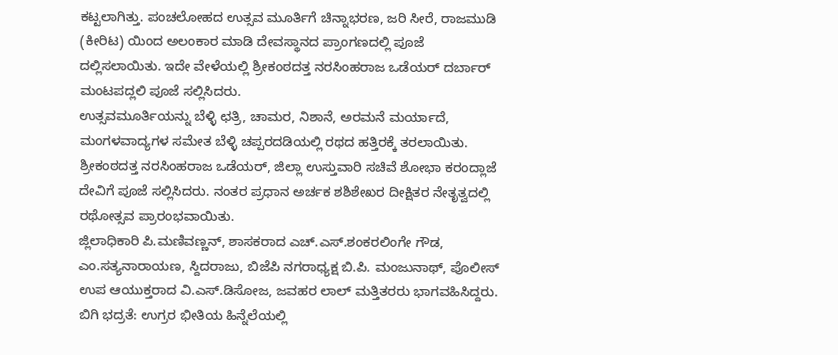ಕಟ್ಟಲಾಗಿತ್ತು. ಪಂಚಲೋಹದ ಉತ್ಸವ ಮೂರ್ತಿಗೆ ಚಿನ್ನಾಭರಣ, ಜರಿ ಸೀರೆ, ರಾಜಮುಡಿ (ಕೀರಿಟ) ಯಿಂದ ಅಲಂಕಾರ ಮಾಡಿ ದೇವಸ್ಥಾನದ ಪ್ರಾಂಗಣದಲ್ಲಿ ಪೂಜೆ ದಲ್ಲಿಸಲಾಯಿತು. ಇದೇ ವೇಳೆಯಲ್ಲಿ ಶ್ರೀಕಂಠದತ್ತ ನರಸಿಂಹರಾಜ ಒಡೆಯರ್ ದರ್ಬಾರ್ ಮಂಟಪದ್ಲಲಿ ಪೂಜೆ ಸಲ್ಲಿಸಿದರು.
ಉತ್ಸವಮೂರ್ತಿಯನ್ನು ಬೆಳ್ಳಿ ಛತ್ರಿ, ಚಾಮರ, ನಿಶಾನೆ, ಅರಮನೆ ಮರ್ಯಾದೆ, ಮಂಗಳವಾದ್ಯಗಳ ಸಮೇತ ಬೆಳ್ಳಿ ಚಪ್ಪರದಡಿಯಲ್ಲಿ ರಥದ ಹತ್ತಿರಕ್ಕೆ ತರಲಾಯಿತು. ಶ್ರೀಕಂಠದತ್ತ ನರಸಿಂಹರಾಜ ಒಡೆಯರ್, ಜಿಲ್ಲಾ ಉಸ್ತುವಾರಿ ಸಚಿವೆ ಶೋಭಾ ಕರಂದ್ಲಾಜೆ ದೇವಿಗೆ ಪೂಜೆ ಸಲ್ಲಿಸಿದರು. ನಂತರ ಪ್ರಧಾನ ಅರ್ಚಕ ಶಶಿಶೇಖರ ದೀಕ್ಷಿತರ ನೇತೃತ್ವದಲ್ಲಿ ರಥೋತ್ಸವ ಪ್ರಾರಂಭವಾಯಿತು.
ಜ್ಲಿಲಾಧಿಕಾರಿ ಪಿ.ಮಣಿವಣ್ಣನ್, ಶಾಸಕರಾದ ಎಚ್.ಎಸ್.ಶಂಕರಲಿಂಗೇ ಗೌಡ, ಎಂ.ಸತ್ಯನಾರಾಯಣ, ಸ್ದಿದರಾಜು, ಬಿಜೆಪಿ ನಗರಾಧ್ಯಕ್ಷ ಬಿ.ಪಿ. ಮಂಜುನಾಥ್, ಪೊಲೀಸ್ ಉಪ ಆಯುಕ್ತರಾದ ವಿ.ಎಸ್.ಡಿಸೋಜ, ಜವಹರ ಲಾಲ್ ಮತ್ತಿತರರು ಭಾಗವಹಿಸಿದ್ದರು.
ಬಿಗಿ ಭದ್ರತೆ: ಉಗ್ರರ ಭೀತಿಯ ಹಿನ್ನೆಲೆಯಲ್ಲಿ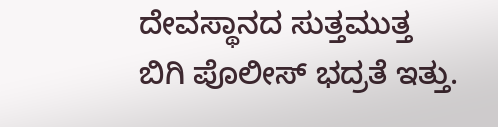ದೇವಸ್ಥಾನದ ಸುತ್ತಮುತ್ತ ಬಿಗಿ ಪೊಲೀಸ್ ಭದ್ರತೆ ಇತ್ತು.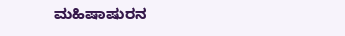ಮಹಿಷಾಷುರನ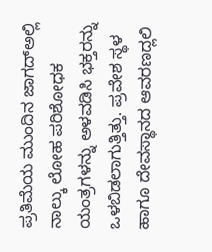ಪ್ರತಿಮೆಯ ಮುಂದಿನ ಜಾಗದ್ಅಲ್ಲಿ ನಾಲ್ಕು ಲೋಹ ಪರಿಶೋಧಕ ಯಂತ್ರಗಳನ್ನು ಅಳವಡಿಸಿ ಭಕ್ತರನ್ನು ಒಳಬಿಡಲಾಗುತ್ತಿತ್ತು. ಪ್ರವೇಶ ಸ್ಥಳ ಹಾಗೂ ದೇವಸ್ಥಾನದ ಆವರಣದ್ಲಲಿ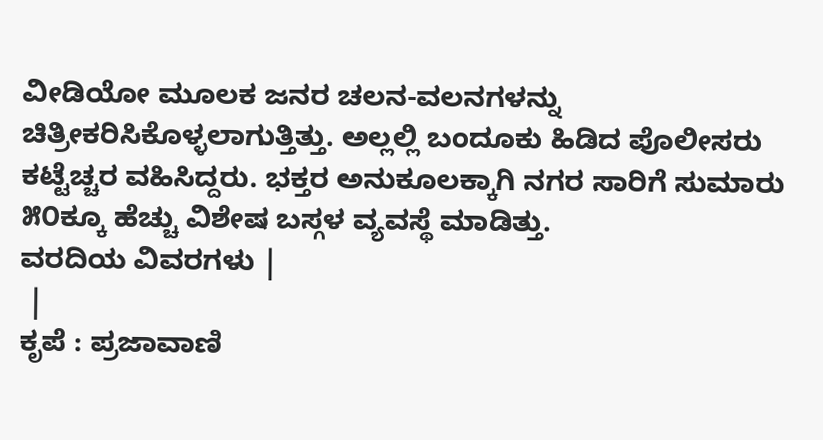ವೀಡಿಯೋ ಮೂಲಕ ಜನರ ಚಲನ-ವಲನಗಳನ್ನು ಚಿತ್ರೀಕರಿಸಿಕೊಳ್ಳಲಾಗುತ್ತಿತ್ತು. ಅಲ್ಲಲ್ಲಿ ಬಂದೂಕು ಹಿಡಿದ ಪೊಲೀಸರು ಕಟ್ಟೆಚ್ಚರ ವಹಿಸಿದ್ದರು. ಭಕ್ತರ ಅನುಕೂಲಕ್ಕಾಗಿ ನಗರ ಸಾರಿಗೆ ಸುಮಾರು ೫೦ಕ್ಕೂ ಹೆಚ್ಚು ವಿಶೇಷ ಬಸ್ಗಳ ವ್ಯವಸ್ಥೆ ಮಾಡಿತ್ತು.
ವರದಿಯ ವಿವರಗಳು |
 |
ಕೃಪೆ : ಪ್ರಜಾವಾಣಿ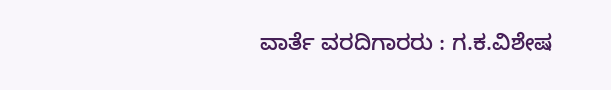ವಾರ್ತೆ ವರದಿಗಾರರು : ಗ.ಕ.ವಿಶೇಷ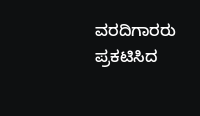ವರದಿಗಾರರು
ಪ್ರಕಟಿಸಿದ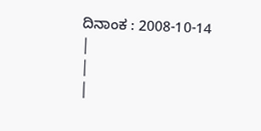ದಿನಾಂಕ : 2008-10-14
|
|
|